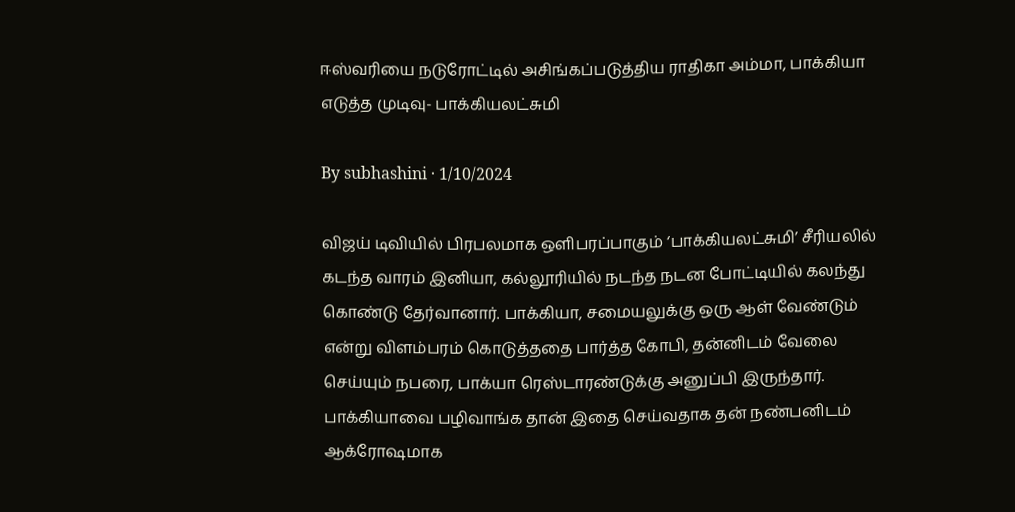ஈஸ்வரியை நடுரோட்டில் அசிங்கப்படுத்திய ராதிகா அம்மா, பாக்கியா எடுத்த முடிவு- பாக்கியலட்சுமி

By subhashini · 1/10/2024

விஜய் டிவியில் பிரபலமாக ஒளிபரப்பாகும் ‘பாக்கியலட்சுமி’ சீரியலில் கடந்த வாரம் இனியா, கல்லூரியில் நடந்த நடன போட்டியில் கலந்து கொண்டு தேர்வானார். பாக்கியா, சமையலுக்கு ஒரு ஆள் வேண்டும் என்று விளம்பரம் கொடுத்ததை பார்த்த கோபி, தன்னிடம் வேலை செய்யும் நபரை, பாக்யா ரெஸ்டாரண்டுக்கு அனுப்பி இருந்தார். பாக்கியாவை பழிவாங்க தான் இதை செய்வதாக தன் நண்பனிடம் ஆக்ரோஷமாக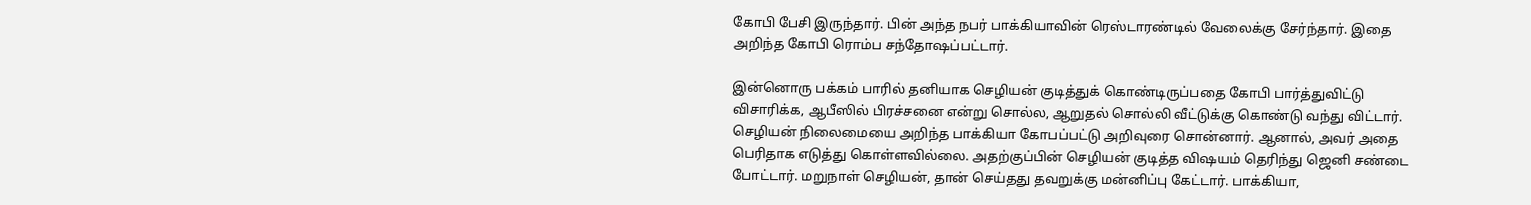கோபி பேசி இருந்தார். பின் அந்த நபர் பாக்கியாவின் ரெஸ்டாரண்டில் வேலைக்கு சேர்ந்தார். இதை அறிந்த கோபி ரொம்ப சந்தோஷப்பட்டார்.

இன்னொரு பக்கம் பாரில் தனியாக செழியன் குடித்துக் கொண்டிருப்பதை கோபி பார்த்துவிட்டு விசாரிக்க, ஆபீஸில் பிரச்சனை என்று சொல்ல, ஆறுதல் சொல்லி வீட்டுக்கு கொண்டு வந்து விட்டார். செழியன் நிலைமையை அறிந்த பாக்கியா கோபப்பட்டு அறிவுரை சொன்னார். ஆனால், அவர் அதை பெரிதாக எடுத்து கொள்ளவில்லை. அதற்குப்பின் செழியன் குடித்த விஷயம் தெரிந்து ஜெனி சண்டை போட்டார். மறுநாள் செழியன், தான் செய்தது தவறுக்கு மன்னிப்பு கேட்டார். பாக்கியா,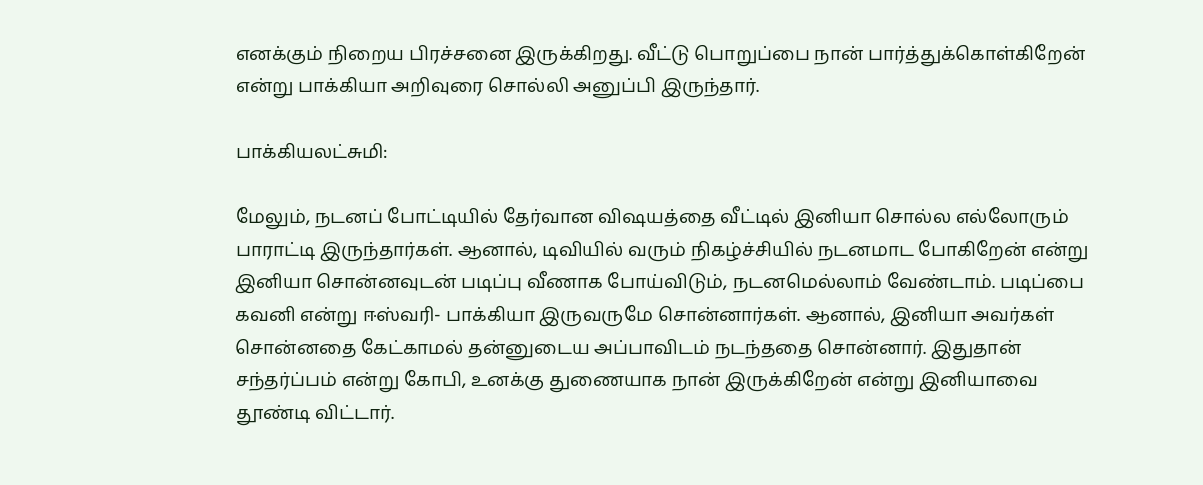எனக்கும் நிறைய பிரச்சனை இருக்கிறது. வீட்டு பொறுப்பை நான் பார்த்துக்கொள்கிறேன் என்று பாக்கியா அறிவுரை சொல்லி அனுப்பி இருந்தார்.

பாக்கியலட்சுமி:

மேலும், நடனப் போட்டியில் தேர்வான விஷயத்தை வீட்டில் இனியா சொல்ல எல்லோரும் பாராட்டி இருந்தார்கள். ஆனால், டிவியில் வரும் நிகழ்ச்சியில் நடனமாட போகிறேன் என்று இனியா சொன்னவுடன் படிப்பு வீணாக போய்விடும், நடனமெல்லாம் வேண்டாம். படிப்பை கவனி என்று ஈஸ்வரி- பாக்கியா இருவருமே சொன்னார்கள். ஆனால், இனியா அவர்கள் சொன்னதை கேட்காமல் தன்னுடைய அப்பாவிடம் நடந்ததை சொன்னார். இதுதான் சந்தர்ப்பம் என்று கோபி, உனக்கு துணையாக நான் இருக்கிறேன் என்று இனியாவை தூண்டி விட்டார்.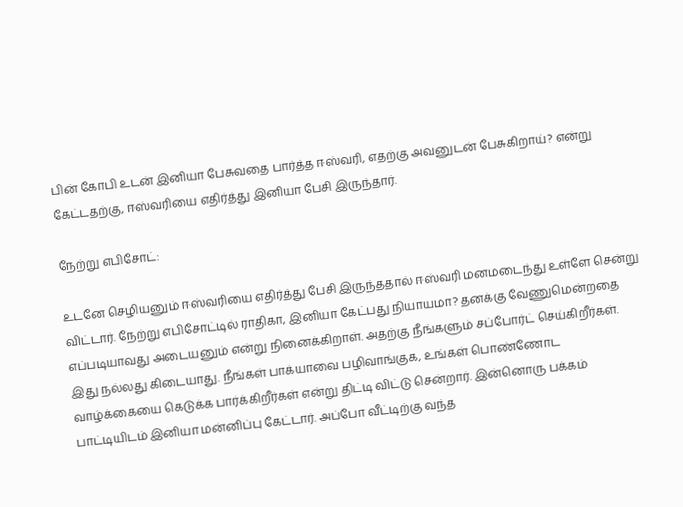பின் கோபி உடன் இனியா பேசுவதை பார்த்த ஈஸ்வரி, எதற்கு அவனுடன் பேசுகிறாய்? என்று கேட்டதற்கு, ஈஸ்வரியை எதிர்த்து இனியா பேசி இருந்தார்.

நேற்று எபிசோட்:

உடனே செழியனும் ஈஸ்வரியை எதிர்த்து பேசி இருந்ததால் ஈஸ்வரி மனமடைந்து உள்ளே சென்று விட்டார். நேற்று எபிசோட்டில் ராதிகா, இனியா கேட்பது நியாயமா? தனக்கு வேணுமென்றதை எப்படியாவது அடையனும் என்று நினைக்கிறாள். அதற்கு நீங்களும் சப்போர்ட் செய்கிறீர்கள். இது நல்லது கிடையாது. நீங்கள் பாக்யாவை பழிவாங்குக, உங்கள் பொண்ணோட வாழ்க்கையை கெடுக்க பார்க்கிறீர்கள் என்று திட்டி விட்டு சென்றார். இன்னொரு பக்கம் பாட்டியிடம் இனியா மன்னிப்பு கேட்டார். அப்போ வீட்டிற்கு வந்த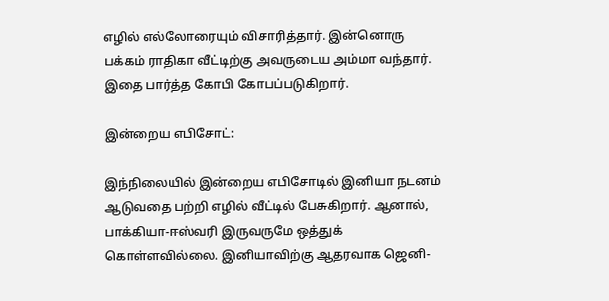எழில் எல்லோரையும் விசாரித்தார். இன்னொரு பக்கம் ராதிகா வீட்டிற்கு அவருடைய அம்மா வந்தார். இதை பார்த்த கோபி கோபப்படுகிறார்.

இன்றைய எபிசோட்:

இந்நிலையில் இன்றைய எபிசோடில் இனியா நடனம் ஆடுவதை பற்றி எழில் வீட்டில் பேசுகிறார். ஆனால், பாக்கியா-ஈஸ்வரி இருவருமே ஒத்துக் கொள்ளவில்லை. இனியாவிற்கு ஆதரவாக ஜெனி-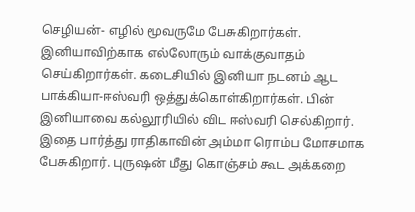செழியன்- எழில் மூவருமே பேசுகிறார்கள். இனியாவிற்காக எல்லோரும் வாக்குவாதம் செய்கிறார்கள். கடைசியில் இனியா நடனம் ஆட பாக்கியா-ஈஸ்வரி ஒத்துக்கொள்கிறார்கள். பின் இனியாவை கல்லூரியில் விட ஈஸ்வரி செல்கிறார். இதை பார்த்து ராதிகாவின் அம்மா ரொம்ப மோசமாக பேசுகிறார். புருஷன் மீது கொஞ்சம் கூட அக்கறை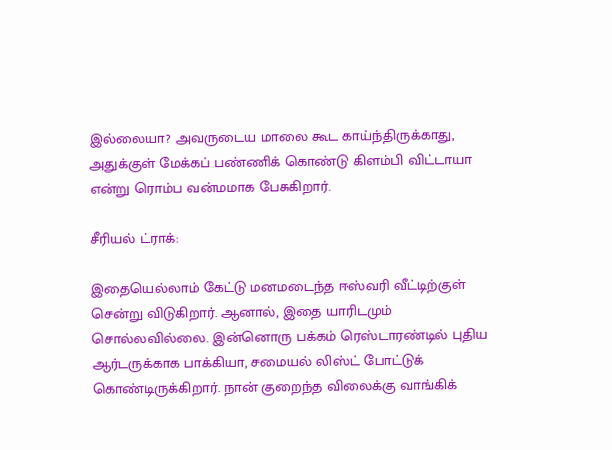இல்லையா? அவருடைய மாலை கூட காய்ந்திருக்காது, அதுக்குள் மேக்கப் பண்ணிக் கொண்டு கிளம்பி விட்டாயா என்று ரொம்ப வன்மமாக பேசுகிறார்.

சீரியல் ட்ராக்:

இதையெல்லாம் கேட்டு மனமடைந்த ஈஸ்வரி வீட்டிற்குள் சென்று விடுகிறார். ஆனால், இதை யாரிடமும் சொல்லவில்லை. இன்னொரு பக்கம் ரெஸ்டாரண்டில் புதிய ஆர்டருக்காக பாக்கியா, சமையல் லிஸ்ட் போட்டுக் கொண்டிருக்கிறார். நான் குறைந்த விலைக்கு வாங்கிக்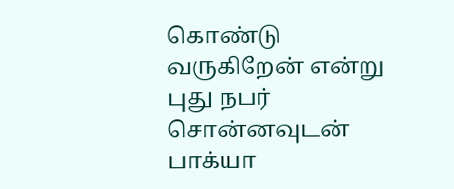கொண்டு வருகிறேன் என்று புது நபர் சொன்னவுடன் பாக்யா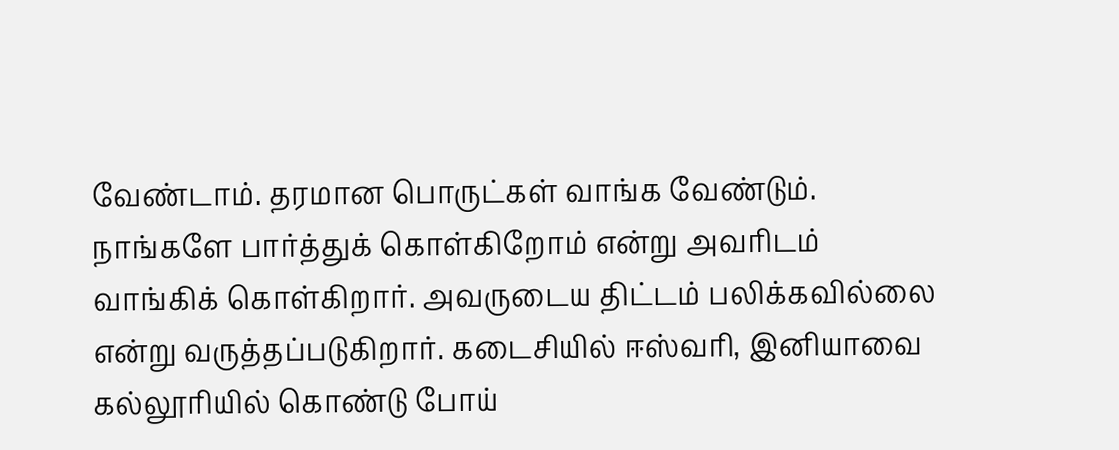வேண்டாம். தரமான பொருட்கள் வாங்க வேண்டும். நாங்களே பார்த்துக் கொள்கிறோம் என்று அவரிடம் வாங்கிக் கொள்கிறார். அவருடைய திட்டம் பலிக்கவில்லை என்று வருத்தப்படுகிறார். கடைசியில் ஈஸ்வரி, இனியாவை கல்லூரியில் கொண்டு போய்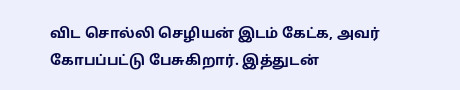விட சொல்லி செழியன் இடம் கேட்க, அவர் கோபப்பட்டு பேசுகிறார். இத்துடன்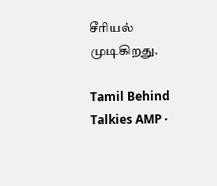சீரியல் முடிகிறது.

Tamil Behind Talkies AMP ·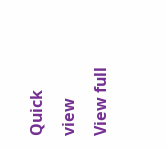Quick view
View full